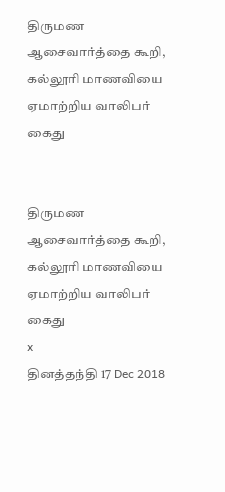திருமண ஆசைவார்த்தை கூறி, கல்லூரி மாணவியை ஏமாற்றிய வாலிபர் கைது


திருமண ஆசைவார்த்தை கூறி, கல்லூரி மாணவியை ஏமாற்றிய வாலிபர் கைது
x
தினத்தந்தி 17 Dec 2018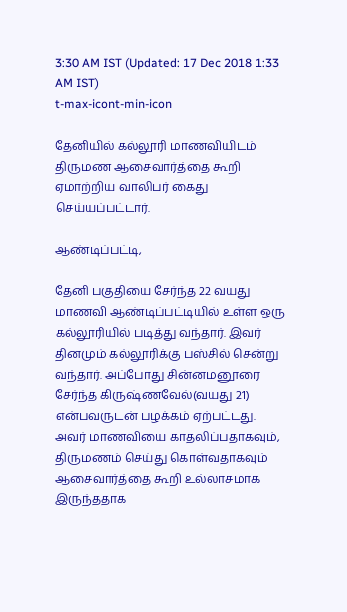3:30 AM IST (Updated: 17 Dec 2018 1:33 AM IST)
t-max-icont-min-icon

தேனியில் கல்லூரி மாணவியிடம் திருமண ஆசைவார்த்தை கூறி ஏமாற்றிய வாலிபர் கைது செய்யப்பட்டார்.

ஆண்டிப்பட்டி,

தேனி பகுதியை சேர்ந்த 22 வயது மாணவி ஆண்டிப்பட்டியில் உள்ள ஒரு கல்லூரியில் படித்து வந்தார். இவர் தினமும் கல்லூரிக்கு பஸ்சில் சென்று வந்தார். அப்போது சின்னமனூரை சேர்ந்த கிருஷ்ணவேல்(வயது 21) என்பவருடன் பழக்கம் ஏற்பட்டது. அவர் மாணவியை காதலிப்பதாகவும், திருமணம் செய்து கொள்வதாகவும் ஆசைவார்த்தை கூறி உல்லாசமாக இருந்ததாக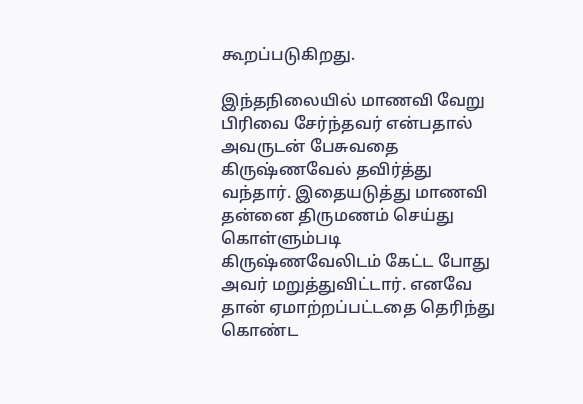கூறப்படுகிறது.

இந்தநிலையில் மாணவி வேறு பிரிவை சேர்ந்தவர் என்பதால் அவருடன் பேசுவதை கிருஷ்ணவேல் தவிர்த்து வந்தார். இதையடுத்து மாணவி தன்னை திருமணம் செய்து கொள்ளும்படி கிருஷ்ணவேலிடம் கேட்ட போது அவர் மறுத்துவிட்டார். எனவே தான் ஏமாற்றப்பட்டதை தெரிந்து கொண்ட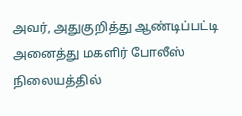அவர், அதுகுறித்து ஆண்டிப்பட்டி அனைத்து மகளிர் போலீஸ் நிலையத்தில்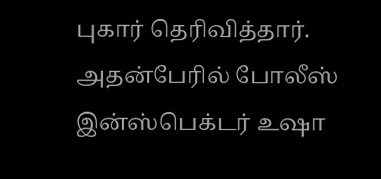புகார் தெரிவித்தார். அதன்பேரில் போலீஸ் இன்ஸ்பெக்டர் உஷா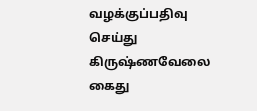வழக்குப்பதிவு செய்து கிருஷ்ணவேலை கைது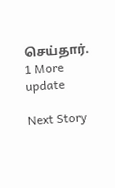செய்தார்.
1 More update

Next Story